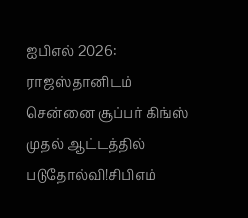ஐபிஎல் 2026: ராஜஸ்தானிடம் சென்னை சூப்பர் கிங்ஸ் முதல் ஆட்டத்தில் படுதோல்வி!சிபிஎம்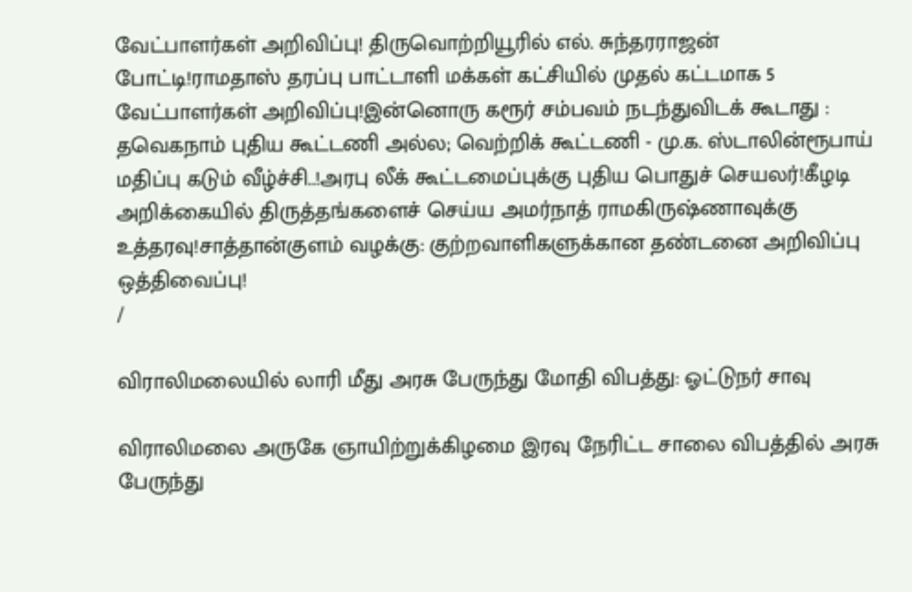வேட்பாளர்கள் அறிவிப்பு! திருவொற்றியூரில் எல். சுந்தரராஜன் போட்டி!ராமதாஸ் தரப்பு பாட்டாளி மக்கள் கட்சியில் முதல் கட்டமாக 5 வேட்பாளர்கள் அறிவிப்பு!இன்னொரு கரூர் சம்பவம் நடந்துவிடக் கூடாது : தவெகநாம் புதிய கூட்டணி அல்ல; வெற்றிக் கூட்டணி - மு.க. ஸ்டாலின்ரூபாய் மதிப்பு கடும் வீழ்ச்சி..!அரபு லீக் கூட்டமைப்புக்கு புதிய பொதுச் செயலர்!கீழடி அறிக்கையில் திருத்தங்களைச் செய்ய அமர்நாத் ராமகிருஷ்ணாவுக்கு உத்தரவு!சாத்தான்குளம் வழக்கு: குற்றவாளிகளுக்கான தண்டனை அறிவிப்பு ஒத்திவைப்பு!
/

விராலிமலையில் லாரி மீது அரசு பேருந்து மோதி விபத்து: ஓட்டுநர் சாவு

விராலிமலை அருகே ஞாயிற்றுக்கிழமை இரவு நேரிட்ட சாலை விபத்தில் அரசு பேருந்து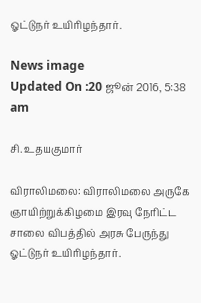ஓட்டுநர் உயிரிழந்தார்.

News image
Updated On :20 ஜூன் 2016, 5:38 am

சி. உதயகுமார்

விராலிமலை: விராலிமலை அருகே ஞாயிற்றுக்கிழமை இரவு நேரிட்ட சாலை விபத்தில் அரசு பேருந்து ஓட்டுநர் உயிரிழந்தார்.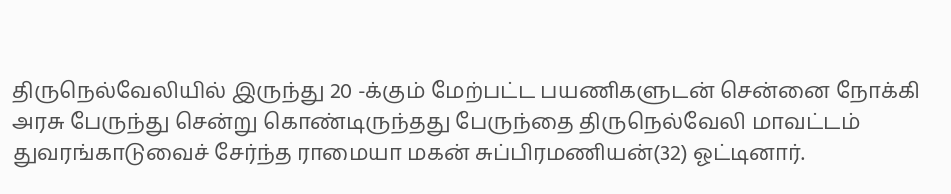திருநெல்வேலியில் இருந்து 20 -க்கும் மேற்பட்ட பயணிகளுடன் சென்னை நோக்கி அரசு பேருந்து சென்று கொண்டிருந்தது பேருந்தை திருநெல்வேலி மாவட்டம் துவரங்காடுவைச் சேர்ந்த ராமையா மகன் சுப்பிரமணியன்(32) ஓட்டினார்.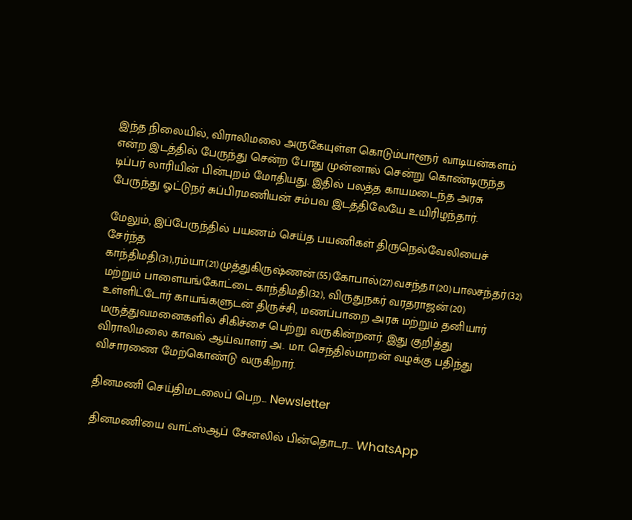இந்த நிலையில், விராலிமலை அருகேயுள்ள கொடும்பாளூர் வாடியன்களம் என்ற இடத்தில் பேருந்து சென்ற போது முன்னால் சென்று கொண்டிருந்த டிப்பர் லாரியின் பின்புறம் மோதியது. இதில் பலத்த காயமடைந்த அரசு பேருந்து ஓட்டுநர் சுப்பிரமணியன் சம்பவ இடத்திலேயே உயிரிழந்தார்.

மேலும், இப்பேருந்தில் பயணம் செய்த பயணிகள் திருநெல்வேலியைச் சேர்ந்த காந்திமதி(31),ரம்யா(21)முத்துகிருஷ்ணன்(55)கோபால்(27)வசந்தா(20)பாலசந்தர்(32) மற்றும் பாளையங்கோட்டை காந்திமதி(32), விருதுநகர் வரதராஜன்(20) உள்ளிட்டோர் காயங்களுடன் திருச்சி, மணப்பாறை அரசு மற்றும் தனியார் மருத்துவமனைகளில் சிகிச்சை பெற்று வருகின்றனர். இது குறித்து விராலிமலை காவல் ஆய்வாளர் அ. மா. செந்தில்மாறன் வழக்கு பதிந்து விசாரணை மேற்கொண்டு வருகிறார்.

தினமணி செய்திமடலைப் பெற... Newsletter

தினமணி'யை வாட்ஸ்ஆப் சேனலில் பின்தொடர... WhatsApp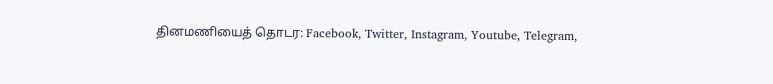தினமணியைத் தொடர: Facebook, Twitter, Instagram, Youtube, Telegram,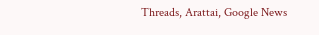Threads, Arattai, Google News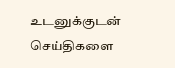உடனுக்குடன் செய்திகளை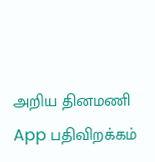அறிய தினமணி App பதிவிறக்கம்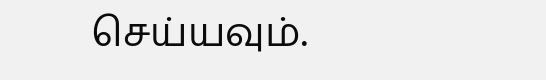செய்யவும்.